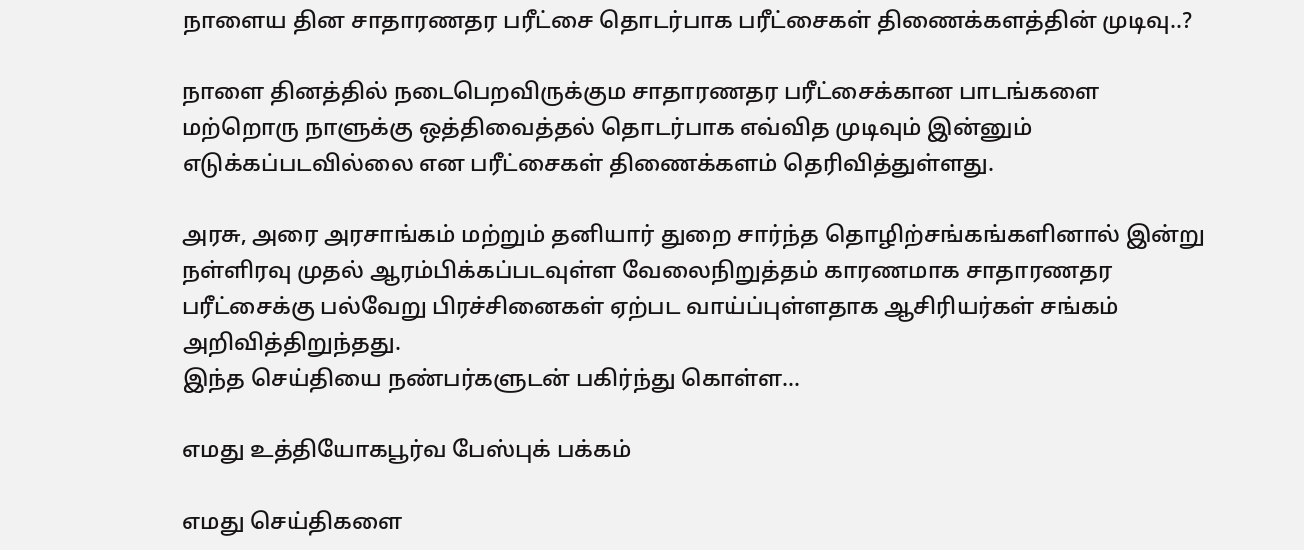நாளைய தின சாதாரணதர பரீட்சை தொடர்பாக பரீட்சைகள் திணைக்களத்தின் முடிவு..?

நாளை தினத்தில் நடைபெறவிருக்கும சாதாரணதர பரீட்சைக்கான பாடங்களை மற்றொரு நாளுக்கு ஒத்திவைத்தல் தொடர்பாக எவ்வித முடிவும் இன்னும் எடுக்கப்படவில்லை என பரீட்சைகள் திணைக்களம் தெரிவித்துள்ளது.

அரசு, அரை அரசாங்கம் மற்றும் தனியார் துறை சார்ந்த தொழிற்சங்கங்களினால் இன்று நள்ளிரவு முதல் ஆரம்பிக்கப்படவுள்ள வேலைநிறுத்தம் காரணமாக சாதாரணதர பரீட்சைக்கு பல்வேறு பிரச்சினைகள் ஏற்பட வாய்ப்புள்ளதாக ஆசிரியர்கள் சங்கம் அறிவித்திறுந்தது.
இந்த செய்தியை நண்பர்களுடன் பகிர்ந்து கொள்ள...

எமது உத்தியோகபூர்வ பேஸ்புக் பக்கம்

எமது செய்திகளை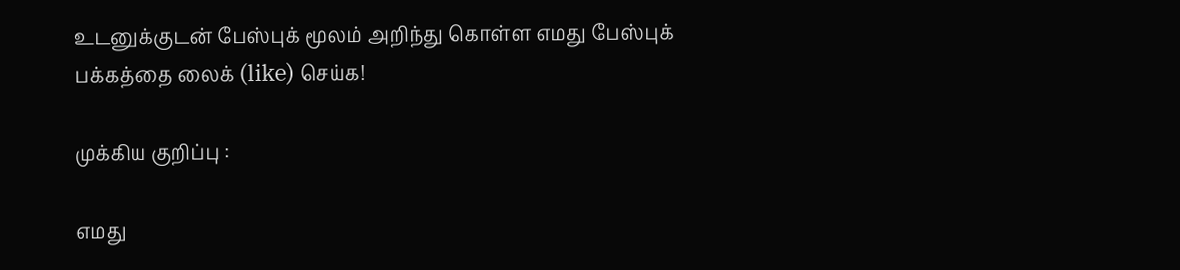உடனுக்குடன் பேஸ்புக் மூலம் அறிந்து கொள்ள எமது பேஸ்புக் பக்கத்தை லைக் (like) செய்க!

முக்கிய குறிப்பு :

எமது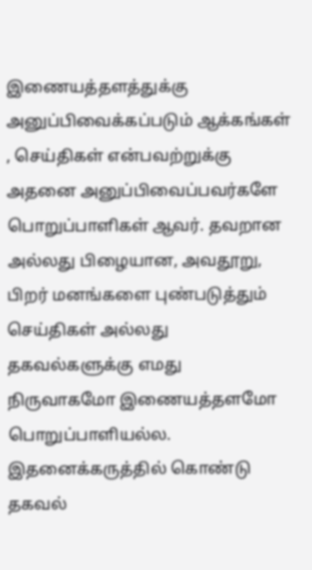இணையத்தளத்துக்கு அனுப்பிவைக்கப்படும் ஆக்கங்கள் , செய்திகள் என்பவற்றுக்கு அதனை அனுப்பிவைப்பவர்களே பொறுப்பாளிகள் ஆவர். தவறான அல்லது பிழையான, அவதூறு, பிறர் மனங்களை புண்படுத்தும் செய்திகள் அல்லது தகவல்களுக்கு எமது நிருவாகமோ இணையத்தளமோ பொறுப்பாளியல்ல. இதனைக்கருத்தில் கொண்டு தகவல்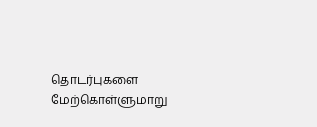தொடர்புகளை மேற்கொள்ளுமாறு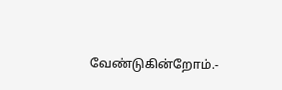வேண்டுகின்றோம்.-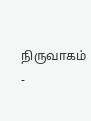நிருவாகம் -